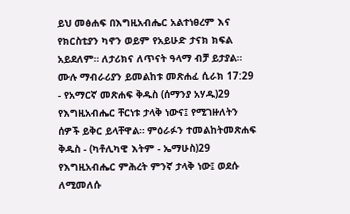ይህ መፅሐፍ በእግዚአብሔር አልተነፀረም እና የክርስቲያን ካኖን ወይም የአይሁድ ታናክ ክፍል አይደለም። ለታሪክና ለጥናት ዓላማ ብቻ ይታያል። ሙሉ ማብራሪያን ይመልከቱ መጽሐፈ ሲራክ 17:29 - የአማርኛ መጽሐፍ ቅዱስ (ሰማንያ አሃዱ)29 የእግዚአብሔር ቸርነቱ ታላቅ ነውና፤ የሚገዙለትን ሰዎች ይቅር ይላቸዋል። ምዕራፉን ተመልከትመጽሐፍ ቅዱስ - (ካቶሊካዊ እትም - ኤማሁስ)29 የእግዚአብሔር ምሕረት ምንኛ ታላቅ ነው፤ ወደሱ ለሚመለሱ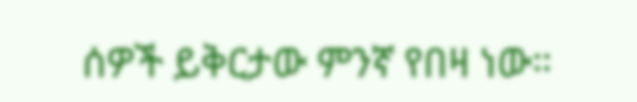ሰዎች ይቅርታው ምንኛ የበዛ ነው።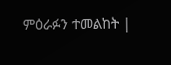ምዕራፉን ተመልከት |